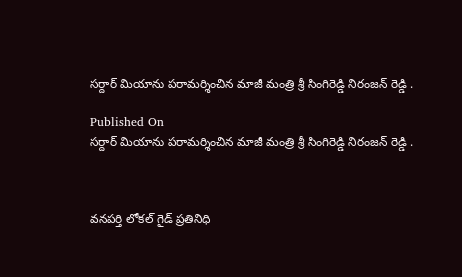సర్దార్ మియాను పరామర్శించిన మాజీ మంత్రి శ్రీ సింగిరెడ్డి నిరంజన్ రెడ్డి .

Published On
సర్దార్ మియాను పరామర్శించిన మాజీ మంత్రి శ్రీ సింగిరెడ్డి నిరంజన్ రెడ్డి .



వనపర్తి లోకల్ గైడ్ ప్రతినిధి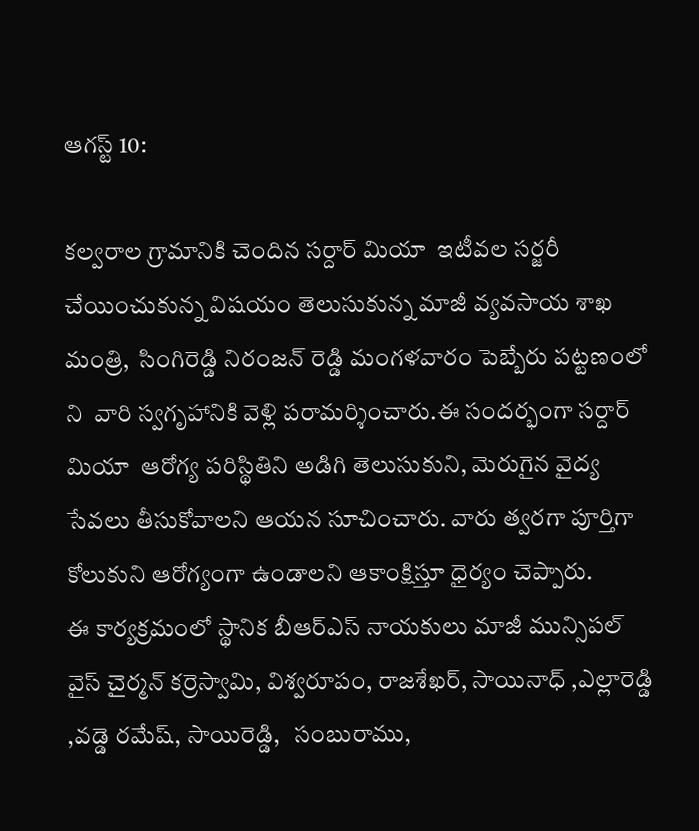ఆగస్ట్ 10:

కల్వరాల గ్రామానికి చెందిన సర్దార్ మియా  ఇటీవల సర్జరీ చేయించుకున్న విషయం తెలుసుకున్న మాజీ వ్యవసాయ శాఖ మంత్రి,  సింగిరెడ్డి నిరంజన్ రెడ్డి మంగళవారం పెబ్బేరు పట్టణంలో ని  వారి స్వగృహానికి వెళ్లి పరామర్శించారు.ఈ సందర్భంగా సర్దార్ మియా  ఆరోగ్య పరిస్థితిని అడిగి తెలుసుకుని, మెరుగైన వైద్య సేవలు తీసుకోవాలని ఆయన సూచించారు. వారు త్వరగా పూర్తిగా కోలుకుని ఆరోగ్యంగా ఉండాలని ఆకాంక్షిస్తూ ధైర్యం చెప్పారు.
ఈ కార్యక్రమంలో స్థానిక బీఆర్ఎస్ నాయకులు మాజీ మున్సిపల్ వైస్ చైర్మన్ కర్రెస్వామి, విశ్వరూపం, రాజశేఖర్, సాయినాధ్ ,ఎల్లారెడ్డి ,వడ్డె రమేష్, సాయిరెడ్డి,   సంబురాము,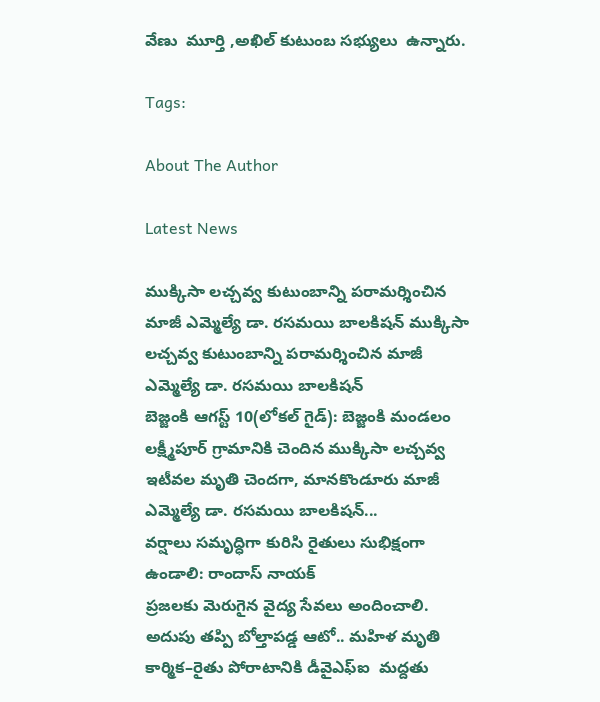వేణు  మూర్తి ,అఖిల్ కుటుంబ సభ్యులు  ఉన్నారు.

Tags:

About The Author

Latest News

ముక్కిసా లచ్చవ్వ కుటుంబాన్ని పరామర్శించిన మాజీ ఎమ్మెల్యే డా. రసమయి బాలకిషన్ ముక్కిసా లచ్చవ్వ కుటుంబాన్ని పరామర్శించిన మాజీ ఎమ్మెల్యే డా. రసమయి బాలకిషన్
బెజ్జంకి ఆగస్ట్ 10(లోకల్ గైడ్): బెజ్జంకి మండలం లక్ష్మీపూర్ గ్రామానికి చెందిన ముక్కిసా లచ్చవ్వ ఇటీవల మృతి చెందగా, మానకొండూరు మాజీ ఎమ్మెల్యే డా. రసమయి బాలకిషన్...
వర్షాలు సమృద్ధిగా కురిసి రైతులు సుభిక్షంగా ఉండాలి: రాందాస్ నాయక్
ప్రజలకు మెరుగైన వైద్య సేవలు అందించాలి.
అదుపు తప్పి బోల్తాపడ్డ ఆటో.. మహిళ మృతి
కార్మిక–రైతు పోరాటానికి డీవైఎఫ్ఐ  మద్దతు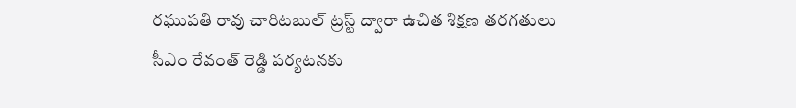రఘుపతి రావు చారిటబుల్ ట్రస్ట్ ద్వారా ఉచిత శిక్షణ తరగతులు
సీఎం రేవంత్ రెడ్డి పర్యటనకు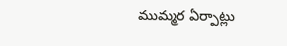ముమ్మర ఏర్పాట్లు